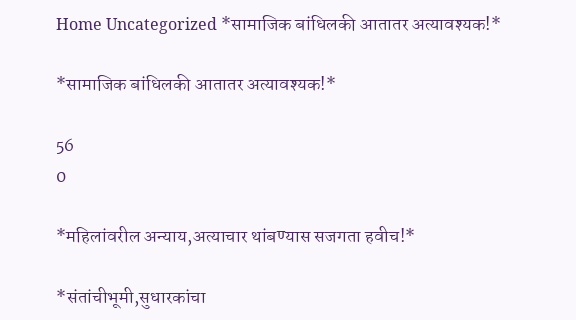Home Uncategorized *सामाजिक बांधिलकी आतातर अत्यावश्यक!*

*सामाजिक बांधिलकी आतातर अत्यावश्यक!*

56
0

*महिलांवरील अन्याय,अत्याचार थांबण्यास सजगता हवीच!*

*संतांचीभूमी,सुधारकांचा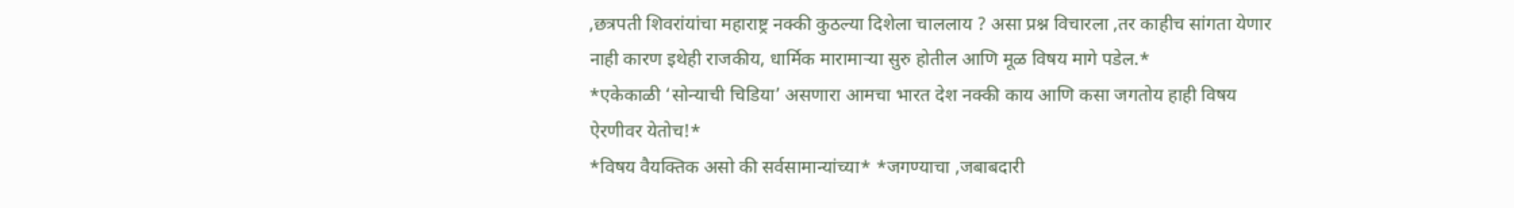,छत्रपती शिवरांयांचा महाराष्ट्र नक्की कुठल्या दिशेला चाललाय ? असा प्रश्न विचारला ,तर काहीच सांगता येणार नाही कारण इथेही राजकीय, धार्मिक मारामाऱ्या सुरु होतील आणि मूळ विषय मागे पडेल.*
*एकेकाळी ‘सोन्याची चिडिया’ असणारा आमचा भारत देश नक्की काय आणि कसा जगतोय हाही विषय ऐरणीवर येतोच!*
*विषय वैयक्तिक असो की सर्वसामान्यांच्या* *जगण्याचा ,जबाबदारी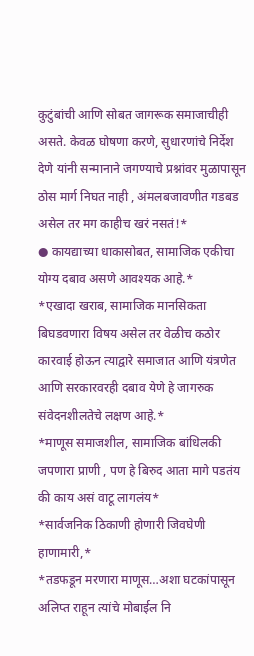कुटुंबांची आणि सोबत जागरूक समाजाचीही असते. केवळ घोषणा करणे, सुधारणांचे निर्देश देणे यांनी सन्मानाने जगण्याचे प्रश्नांवर मुळापासून ठोस मार्ग निघत नाही , अंमलबजावणीत गडबड असेल तर मग काहीच खरं नसतं!*
● कायद्याच्या धाकासोबत, सामाजिक एकीचा योग्य दबाव असणे आवश्यक आहे.*
*एखादा खराब, सामाजिक मानसिकता बिघडवणारा विषय असेल तर वेळीच कठोर कारवाई होऊन त्याद्वारे समाजात आणि यंत्रणेत आणि सरकारवरही दबाव येणे हे जागरुक संवेदनशीलतेचे लक्षण आहे.*
*माणूस समाजशील, सामाजिक बांधिलकी जपणारा प्राणी , पण हे बिरुद आता मागे पडतंय की काय असं वाटू लागलंय*
*सार्वजनिक ठिकाणी होणारी जिवघेणी हाणामारी,*
*तडफडून मरणारा माणूस…अशा घटकांपासून अलिप्त राहून त्यांचे मोबाईल नि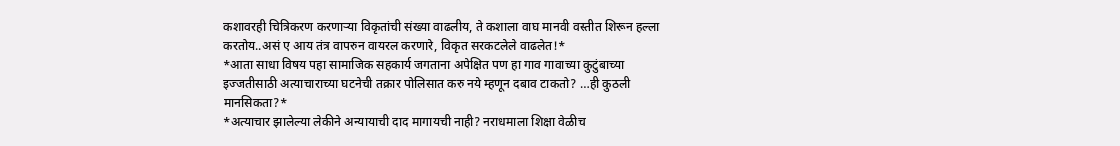कशावरही चित्रिकरण करणाऱ्या विकृतांची संख्या वाढलीय, ते कशाला वाघ मानवी वस्तीत शिरून हल्ला करतोय..असं ए आय तंत्र वापरुन वायरल करणारे, विकृत सरकटलेले वाढलेत!*
*आता साधा विषय पहा सामाजिक सहकार्य जगताना अपेक्षित पण हा गाव गावाच्या कुटुंबाच्या इज्जतीसाठी अत्याचाराच्या घटनेची तक्रार पोलिसात करु नये म्हणून दबाव टाकतो? …ही कुठली मानसिकता?*
*अत्याचार झालेल्या लेकीने अन्यायाची दाद मागायची नाही? नराधमाला शिक्षा वेळीच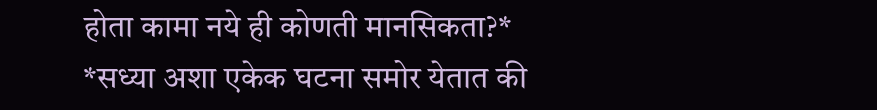होता कामा नये ही कोणती मानसिकता?*
*सध्या अशा एकेक घटना समोर येतात की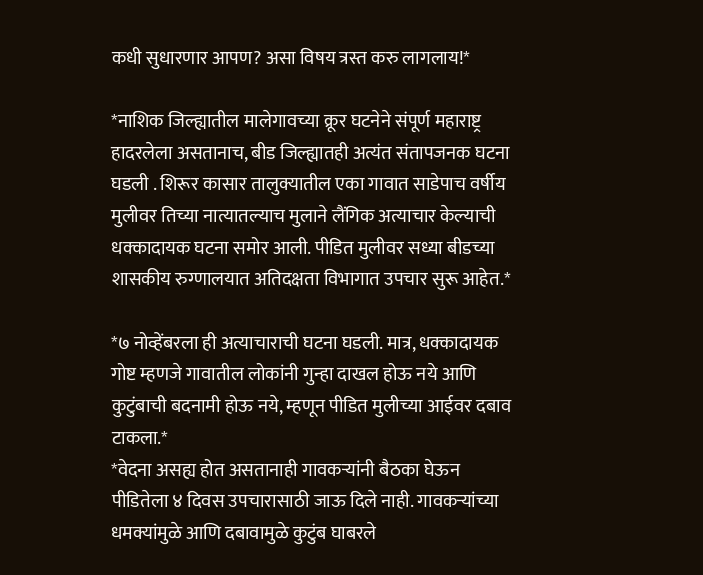कधी सुधारणार आपण? असा विषय त्रस्त करु लागलाय!*

*नाशिक जिल्ह्यातील मालेगावच्या क्रूर घटनेने संपूर्ण महाराष्ट्र हादरलेला असतानाच, बीड जिल्ह्यातही अत्यंत संतापजनक घटना घडली . शिरूर कासार तालुक्यातील एका गावात साडेपाच वर्षीय मुलीवर तिच्या नात्यातल्याच मुलाने लैंगिक अत्याचार केल्याची धक्कादायक घटना समोर आली. पीडित मुलीवर सध्या बीडच्या शासकीय रुग्णालयात अतिदक्षता विभागात उपचार सुरू आहेत.*

*७ नोव्हेंबरला ही अत्याचाराची घटना घडली. मात्र, धक्कादायक गोष्ट म्हणजे गावातील लोकांनी गुन्हा दाखल होऊ नये आणि कुटुंबाची बदनामी होऊ नये, म्हणून पीडित मुलीच्या आईवर दबाव टाकला.*
*वेदना असह्य होत असतानाही गावकऱ्यांनी बैठका घेऊन पीडितेला ४ दिवस उपचारासाठी जाऊ दिले नाही. गावकऱ्यांच्या धमक्यांमुळे आणि दबावामुळे कुटुंब घाबरले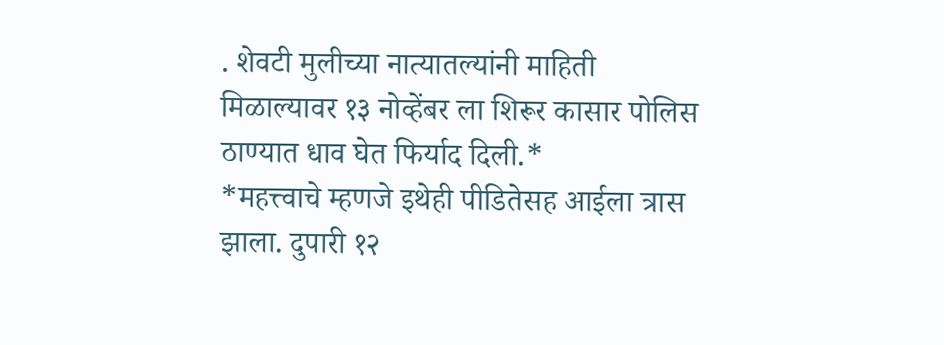. शेवटी मुलीच्या नात्यातल्यांनी माहिती मिळाल्यावर १३ नोव्हेंबर ला शिरूर कासार पोलिस ठाण्यात धाव घेत फिर्याद दिली.*
*महत्त्वाचे म्हणजे इथेही पीडितेसह आईला त्रास झाला. दुपारी १२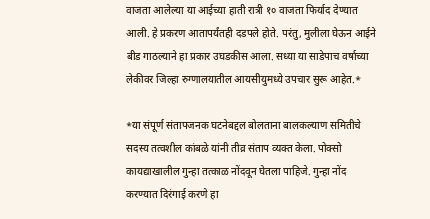वाजता आलेल्या या आईच्या हाती रात्री १० वाजता फिर्याद देण्यात आली. हे प्रकरण आतापर्यंतही दडपले होते. परंतु, मुलीला घेऊन आईने बीड गाठल्याने हा प्रकार उघडकीस आला. सध्या या साडेपाच वर्षाच्या लेकीवर जिल्हा रुग्णालयातील आयसीयुमध्ये उपचार सुरू आहेत.*

*या संपूर्ण संतापजनक घटनेबद्दल बोलताना बालकल्याण समितीचे सदस्य तत्वशील कांबळे यांनी तीव्र संताप व्यक्त केला. पोक्सो कायद्याखालील गुन्हा तत्काळ नोंदवून घेतला पाहिजे. गुन्हा नोंद करण्यात दिरंगाई करणे हा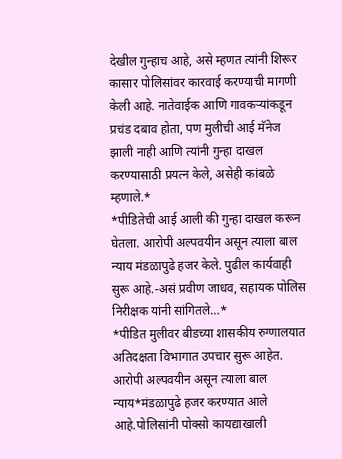देखील गुन्हाच आहे, असे म्हणत त्यांनी शिरूर कासार पोलिसांवर कारवाई करण्याची मागणी केली आहे. नातेवाईक आणि गावकऱ्यांकडून प्रचंड दबाव होता, पण मुलीची आई मॅनेज झाली नाही आणि त्यांनी गुन्हा दाखल करण्यासाठी प्रयत्न केले, असेही कांबळे म्हणाले.*
*पीडितेची आई आली की गुन्हा दाखल करून घेतला. आरोपी अल्पवयीन असून त्याला बाल न्याय मंडळापुढे हजर केले. पुढील कार्यवाही सुरू आहे.-असं प्रवीण जाधव, सहायक पोलिस निरीक्षक यांनी सांगितले…*
*पीडित मुलीवर बीडच्या शासकीय रुग्णालयात अतिदक्षता विभागात उपचार सुरू आहेत. आरोपी अल्पवयीन असून त्याला बाल न्याय*मंडळापुढे हजर करण्यात आले आहे.पोलिसांनी पोक्सो कायद्याखाली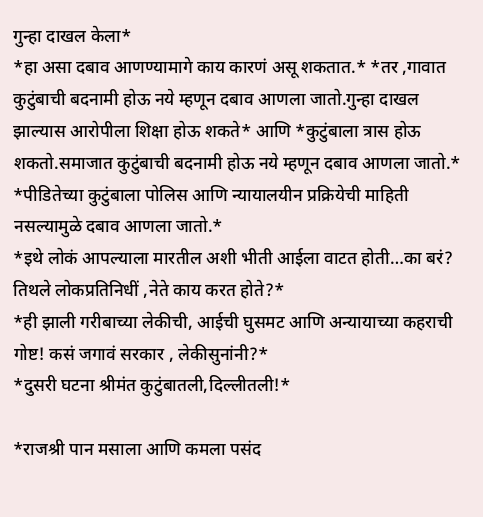गुन्हा दाखल केला*
*हा असा दबाव आणण्यामागे काय कारणं असू शकतात.* *तर ,गावात कुटुंबाची बदनामी होऊ नये म्हणून दबाव आणला जातो.गुन्हा दाखल झाल्यास आरोपीला शिक्षा होऊ शकते* आणि *कुटुंबाला त्रास होऊ शकतो.समाजात कुटुंबाची बदनामी होऊ नये म्हणून दबाव आणला जातो.*
*पीडितेच्या कुटुंबाला पोलिस आणि न्यायालयीन प्रक्रियेची माहिती नसल्यामुळे दबाव आणला जातो.*
*इथे लोकं आपल्याला मारतील अशी भीती आईला वाटत होती…का बरं? तिथले लोकप्रतिनिधीं ,नेते काय करत होते?*
*ही झाली गरीबाच्या लेकीची, आईची घुसमट आणि अन्यायाच्या कहराची गोष्ट! कसं जगावं सरकार , लेकीसुनांनी?*
*दुसरी घटना श्रीमंत कुटुंबातली,दिल्लीतली!*

*राजश्री पान मसाला आणि कमला पसंद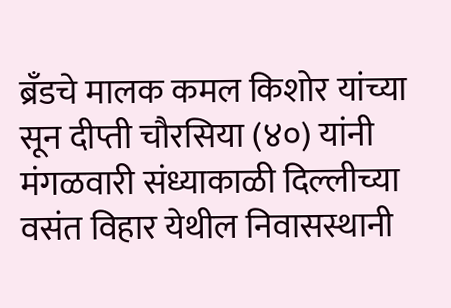ब्रँडचे मालक कमल किशोर यांच्या सून दीप्ती चौरसिया (४०) यांनी मंगळवारी संध्याकाळी दिल्लीच्या वसंत विहार येथील निवासस्थानी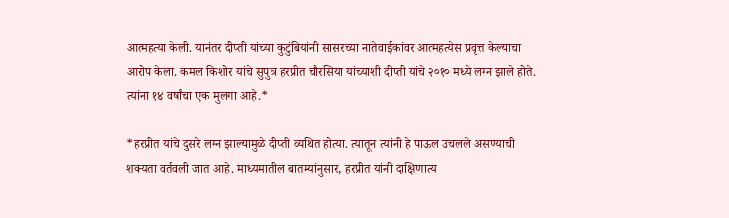आत्महत्या केली. यानंतर दीप्ती यांच्या कुटुंबियांनी सासरच्या नातेवाईकांवर आत्महत्येस प्रवृत्त केल्याचा आरोप केला. कमल किशोर यांचे सुपुत्र हरप्रीत चौरसिया यांच्याशी दीप्ती यांचे २०१० मध्ये लग्न झाले होते. त्यांना १४ वर्षांचा एक मुलगा आहे.*

*हरप्रीत यांचे दुसरे लग्न झाल्यामुळे दीप्ती व्यथित होत्या. त्यातून त्यांनी हे पाऊल उचलले असण्याची शक्यता वर्तवली जात आहे. माध्यमातील बातम्यांनुसार, हरप्रीत यांनी दाक्षिणात्य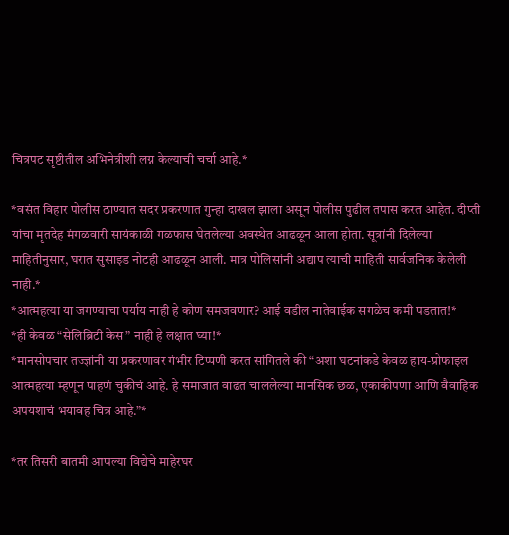चित्रपट सृष्टीतील अभिनेत्रीशी लग्न केल्याची चर्चा आहे.*

*वसंत विहार पोलीस ठाण्यात सदर प्रकरणात गुन्हा दाखल झाला असून पोलीस पुढील तपास करत आहेत. दीप्ती यांचा मृतदेह मंगळवारी सायंकाळी गळफास घेतलेल्या अवस्थेत आढळून आला होता. सूत्रांनी दिलेल्या माहितीनुसार, घरात सुसाइड नोटही आढळून आली. मात्र पोलिसांनी अद्याप त्याची माहिती सार्वजनिक केलेली नाही.*
*आत्महत्या या जगण्याचा पर्याय नाही हे कोण समजवणार? आई वडील नातेवाईक सगळेच कमी पडतात!*
*ही केवळ “सेलिब्रिटी केस” नाही हे लक्षात घ्या!*
*मानसोपचार तज्ज्ञांनी या प्रकरणावर गंभीर टिप्पणी करत सांगितले की “अशा घटनांकडे केवळ हाय-प्रोफाइल आत्महत्या म्हणून पाहणं चुकीचं आहे. हे समाजात वाढत चाललेल्या मानसिक छळ, एकाकीपणा आणि वैवाहिक अपयशाचं भयावह चित्र आहे.”*

*तर तिसरी बातमी आपल्या विद्येचे माहेरघर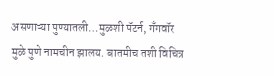असणाऱ्या पुण्यातली…मुळशी पॅटर्न, गँगवॉर मुळे पुणे नामचीन झालय. बातमीच तशी विचित्र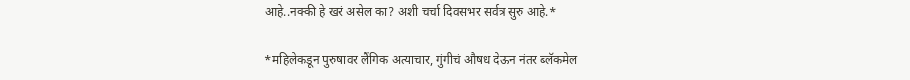आहे..नक्की हे खरं असेल का? अशी चर्चा दिवसभर सर्वत्र सुरु आहे.*

*महिलेकडून पुरुषावर लैंगिक अत्याचार, गुंगीचं औषध देऊन नंतर ब्लॅकमेल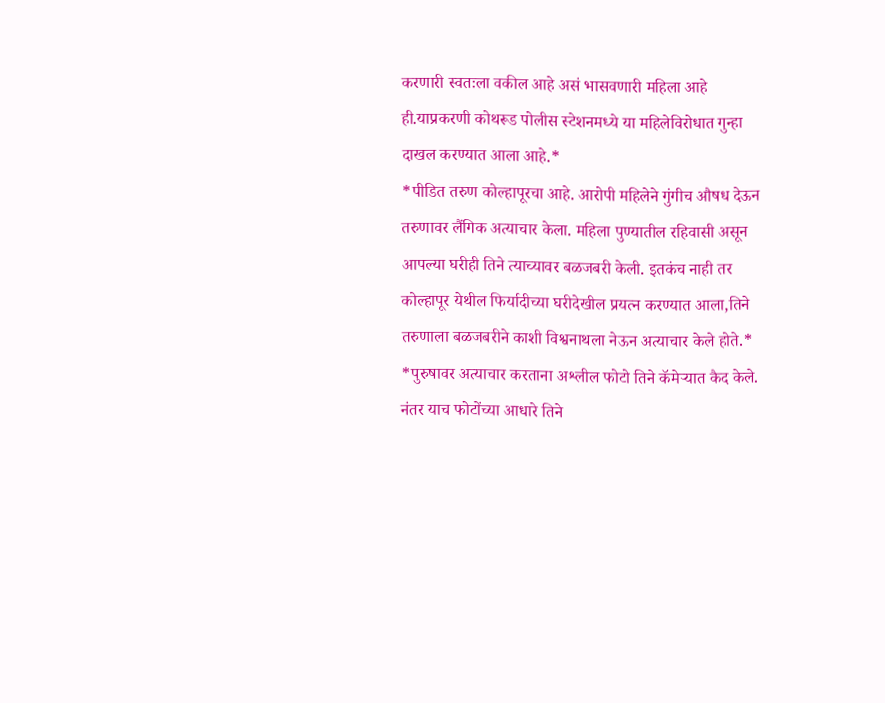करणारी स्वतःला वकील आहे असं भासवणारी महिला आहे ही.याप्रकरणी कोथरूड पोलीस स्टेशनमध्ये या महिलेविरोधात गुन्हा दाखल करण्यात आला आहे.*
*पीडित तरुण कोल्हापूरचा आहे. आरोपी महिलेने गुंगीच औषध देऊन तरुणावर लैंगिक अत्याचार केला. महिला पुण्यातील रहिवासी असून आपल्या घरीही तिने त्याच्यावर बळजबरी केली. इतकंच नाही तर कोल्हापूर येथील फिर्यादीच्या घरीदेखील प्रयत्न करण्यात आला,तिने तरुणाला बळजबरीने काशी विश्वनाथला नेऊन अत्याचार केले होते.*
*पुरुषावर अत्याचार करताना अश्लील फोटो तिने कॅमेऱ्यात कैद केले. नंतर याच फोटोंच्या आधारे तिने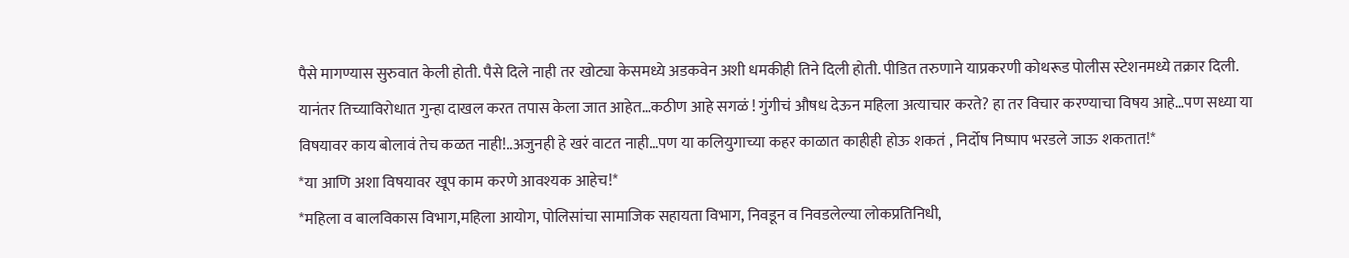पैसे मागण्यास सुरुवात केली होती. पैसे दिले नाही तर खोट्या केसमध्ये अडकवेन अशी धमकीही तिने दिली होती. पीडित तरुणाने याप्रकरणी कोथरूड पोलीस स्टेशनमध्ये तक्रार दिली. यानंतर तिच्याविरोधात गुन्हा दाखल करत तपास केला जात आहेत…कठीण आहे सगळं ! गुंगीचं औषध देऊन महिला अत्याचार करते? हा तर विचार करण्याचा विषय आहे…पण सध्या या विषयावर काय बोलावं तेच कळत नाही!..अजुनही हे खरं वाटत नाही…पण या कलियुगाच्या कहर काळात काहीही होऊ शकतं , निर्दोष निष्पाप भरडले जाऊ शकतात!*
*या आणि अशा विषयावर खूप काम करणे आवश्यक आहेच!*
*महिला व बालविकास विभाग,महिला आयोग, पोलिसांचा सामाजिक सहायता विभाग, निवडून व निवडलेल्या लोकप्रतिनिधी,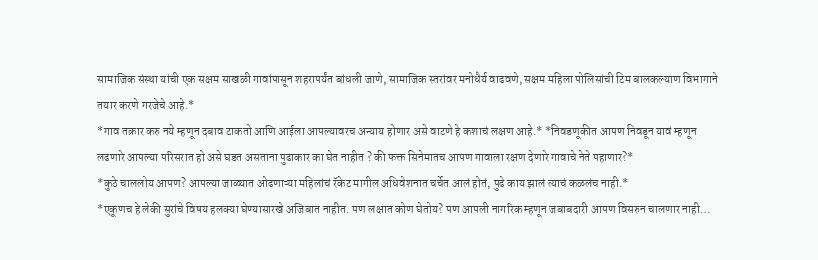सामाजिक संस्था यांची एक सक्षम साखळी गावांपासून शहरापर्यंत बांधली जाणे, सामाजिक स्तरांवर मनोधैर्य वाढवणे, सक्षम महिला पोलिसांची टिम बालकल्याण विभागाने तयार करणे गरजेचे आहे.*
*गाव तक्रार करु नये म्हणून दबाव टाकतो आणि आईला आपल्यावरच अन्याय होणार असे वाटणे हे कशाचं लक्षण आहे.* *निवडणूकीत आपण निवडून यावं म्हणून लढणारे आपल्या परिसरात हो असे घडत असताना पुढाकार का घेत नाहीत ? की फक्त सिनेमातच आपण गावाला रक्षण देणारे गावाचे नेते पहाणार?*
*कुठे चाललोय आपण? आपल्या जाळ्यात ओढणाऱ्या महिलांचं रॅकेट मागील अधिवेशनात चर्चेत आलं होतं, पुढे काय झालं त्याचं कळलंच नाही.*
*एकूणच हे लेकी सुरांचे विषय हलक्या घेण्यासारखे अजिबात नाहीत. पण लक्षात कोण घेतोय? पण आपली नागरिक म्हणून जबाबदारी आपण विसरुन चालणार नाही…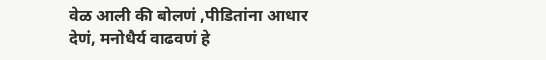वेळ आली की बोलणं ,पीडितांना आधार देणं, मनोधैर्य वाढवणं हे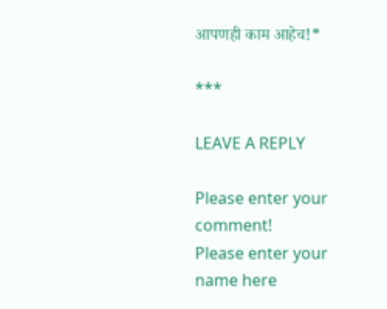आपणही काम आहेच!*

***

LEAVE A REPLY

Please enter your comment!
Please enter your name here